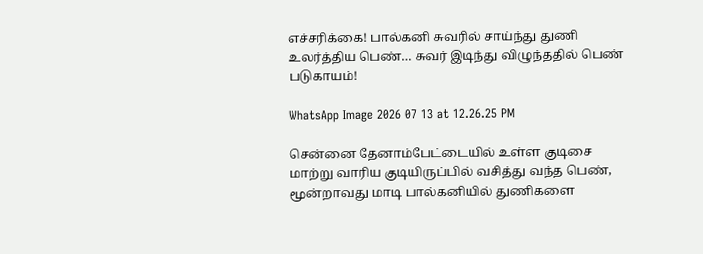எச்சரிக்கை! பால்கனி சுவரில் சாய்ந்து துணி உலர்த்திய பெண்… சுவர் இடிந்து விழுந்ததில் பெண் படுகாயம்!

WhatsApp Image 2026 07 13 at 12.26.25 PM

சென்னை தேனாம்பேட்டையில் உள்ள குடிசை மாற்று வாரிய குடியிருப்பில் வசித்து வந்த பெண், மூன்றாவது மாடி பால்கனியில் துணிகளை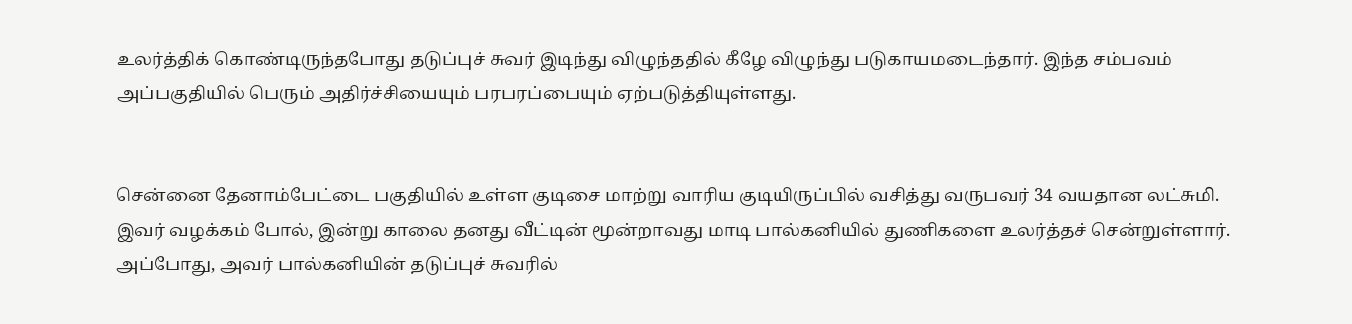உலர்த்திக் கொண்டிருந்தபோது தடுப்புச் சுவர் இடிந்து விழுந்ததில் கீழே விழுந்து படுகாயமடைந்தார். இந்த சம்பவம் அப்பகுதியில் பெரும் அதிர்ச்சியையும் பரபரப்பையும் ஏற்படுத்தியுள்ளது.


சென்னை தேனாம்பேட்டை பகுதியில் உள்ள குடிசை மாற்று வாரிய குடியிருப்பில் வசித்து வருபவர் 34 வயதான லட்சுமி. இவர் வழக்கம் போல், இன்று காலை தனது வீட்டின் மூன்றாவது மாடி பால்கனியில் துணிகளை உலர்த்தச் சென்றுள்ளார். அப்போது, அவர் பால்கனியின் தடுப்புச் சுவரில்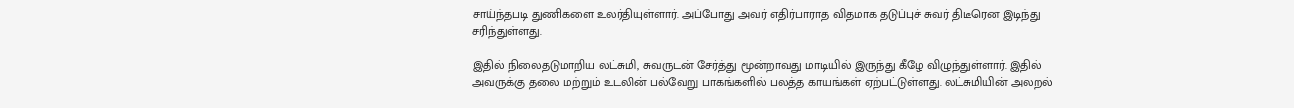சாய்ந்தபடி துணிகளை உலர்தியுள்ளார். அப்போது அவர் எதிர்பாராத விதமாக தடுப்புச் சுவர் திடீரென இடிந்து சரிந்துள்ளது.

இதில் நிலைதடுமாறிய லட்சுமி, சுவருடன் சேர்த்து மூன்றாவது மாடியில் இருந்து கீழே விழுந்துள்ளார். இதில் அவருக்கு தலை மற்றும் உடலின் பல்வேறு பாகங்களில் பலத்த காயங்கள் ஏற்பட்டுள்ளது. லட்சுமியின் அலறல்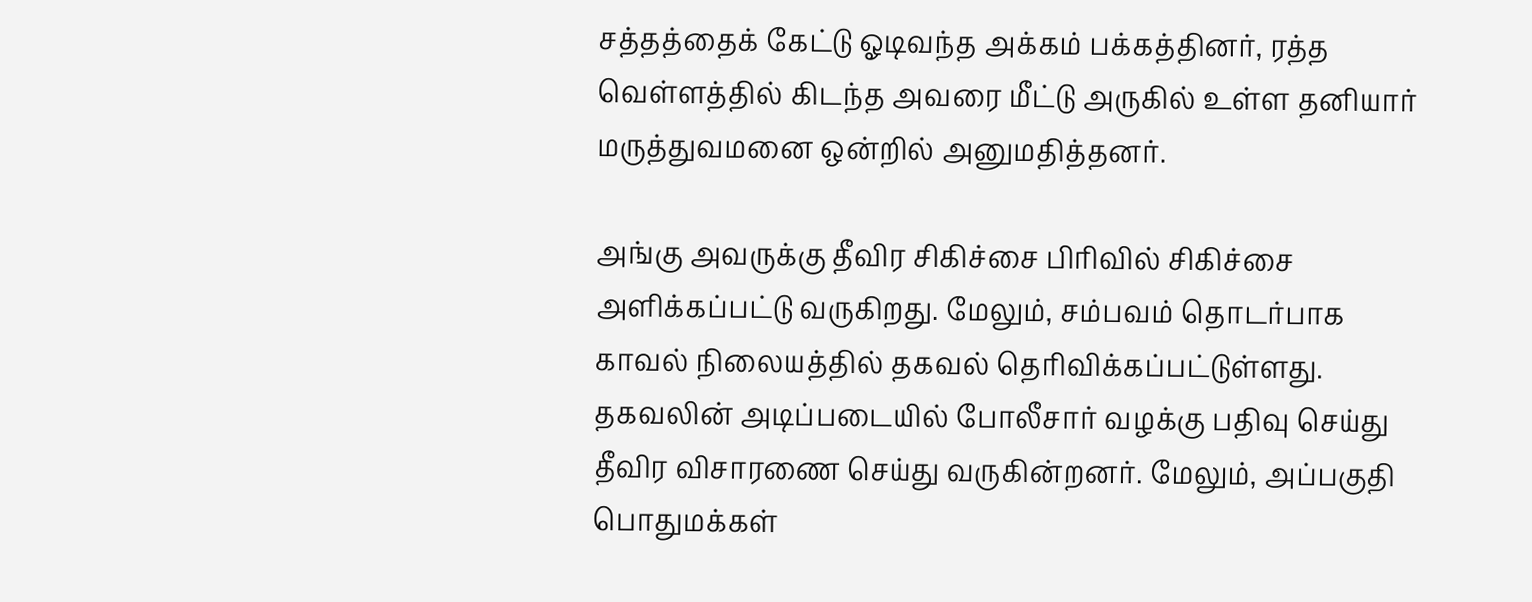சத்தத்தைக் கேட்டு ஓடிவந்த அக்கம் பக்கத்தினர், ரத்த வெள்ளத்தில் கிடந்த அவரை மீட்டு அருகில் உள்ள தனியார் மருத்துவமனை ஒன்றில் அனுமதித்தனர்.

அங்கு அவருக்கு தீவிர சிகிச்சை பிரிவில் சிகிச்சை அளிக்கப்பட்டு வருகிறது. மேலும், சம்பவம் தொடர்பாக காவல் நிலையத்தில் தகவல் தெரிவிக்கப்பட்டுள்ளது. தகவலின் அடிப்படையில் போலீசார் வழக்கு பதிவு செய்து தீவிர விசாரணை செய்து வருகின்றனர். மேலும், அப்பகுதி பொதுமக்கள்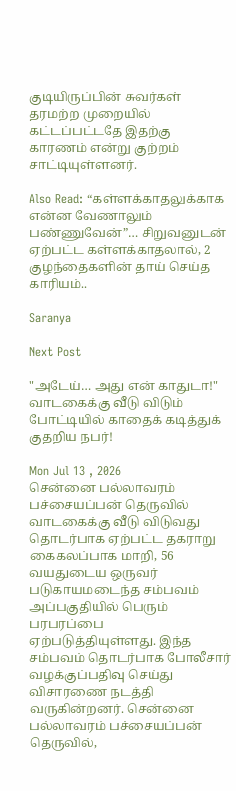குடியிருப்பின் சுவர்கள் தரமற்ற முறையில் கட்டப்பட்டதே இதற்கு காரணம் என்று குற்றம் சாட்டியுள்ளனர்.

Also Read: “கள்ளக்காதலுக்காக என்ன வேணாலும் பண்ணுவேன்”… சிறுவனுடன் ஏற்பட்ட கள்ளக்காதலால், 2 குழந்தைகளின் தாய் செய்த காரியம்..

Saranya

Next Post

"அடேய்… அது என் காதுடா!" வாடகைக்கு வீடு விடும் போட்டியில் காதைக் கடித்துக் குதறிய நபர்!

Mon Jul 13 , 2026
சென்னை பல்லாவரம் பச்சையப்பன் தெருவில் வாடகைக்கு வீடு விடுவது தொடர்பாக ஏற்பட்ட தகராறு கைகலப்பாக மாறி, 56 வயதுடைய ஒருவர் படுகாயமடைந்த சம்பவம் அப்பகுதியில் பெரும் பரபரப்பை ஏற்படுத்தியுள்ளது. இந்த சம்பவம் தொடர்பாக போலீசார் வழக்குப்பதிவு செய்து விசாரணை நடத்தி வருகின்றனர். சென்னை பல்லாவரம் பச்சையப்பன் தெருவில்,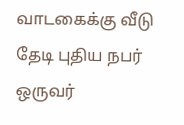வாடகைக்கு வீடு தேடி புதிய நபர் ஒருவர்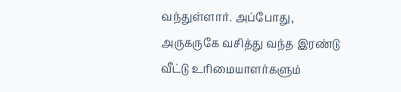வந்துள்ளார். அப்போது, அருகருகே வசித்து வந்த இரண்டு வீட்டு உரிமையாளர்களும்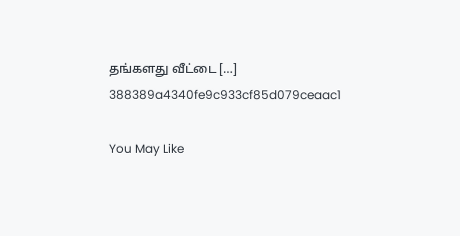தங்களது வீட்டை […]
388389a4340fe9c933cf85d079ceaac1

You May Like